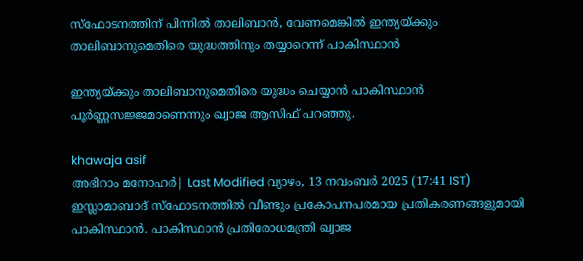സ്ഫോടനത്തിന് പിന്നിൽ താലിബാൻ, വേണമെങ്കിൽ ഇന്ത്യയ്ക്കും താലിബാനുമെതിരെ യുദ്ധത്തിനും തയ്യാറെന്ന് പാകിസ്ഥാൻ

ഇന്ത്യയ്ക്കും താലിബാനുമെതിരെ യുദ്ധം ചെയ്യാന്‍ പാകിസ്ഥാന്‍ പൂര്‍ണ്ണസജ്ജമാണെന്നും ഖ്വാജ ആസിഫ് പറഞ്ഞു.

khawaja asif
അഭിറാം മനോഹർ| Last Modified വ്യാഴം, 13 നവം‌ബര്‍ 2025 (17:41 IST)
ഇസ്ലാമാബാദ് സ്‌ഫോടനത്തില്‍ വീണ്ടും പ്രകോപനപരമായ പ്രതികരണങ്ങളുമായി പാകിസ്ഥാന്‍. പാകിസ്ഥാന്‍ പ്രതിരോധമന്ത്രി ഖ്വാജ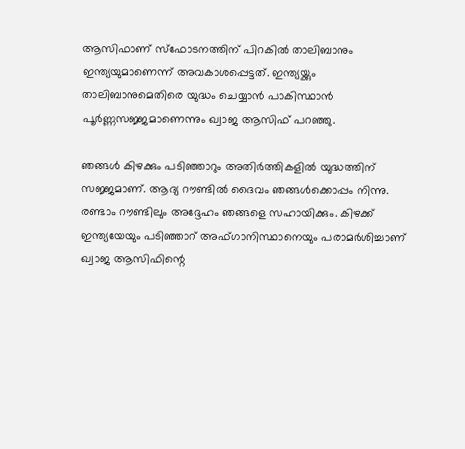ആസിഫാണ് സ്‌ഫോടനത്തിന് പിറകില്‍ താലിബാനും ഇന്ത്യയുമാണെന്ന് അവകാശപ്പെട്ടത്. ഇന്ത്യയ്ക്കും താലിബാനുമെതിരെ യുദ്ധം ചെയ്യാന്‍ പാകിസ്ഥാന്‍ പൂര്‍ണ്ണസജ്ജമാണെന്നും ഖ്വാജ ആസിഫ് പറഞ്ഞു.

ഞങ്ങള്‍ കിഴക്കും പടിഞ്ഞാറും അതിര്‍ത്തികളില്‍ യുദ്ധത്തിന് സജ്ജമാണ്. ആദ്യ റൗണ്ടില്‍ ദൈവം ഞങ്ങള്‍ക്കൊപ്പം നിന്നു. രണ്ടാം റൗണ്ടിലും അദ്ദേഹം ഞങ്ങളെ സഹായിക്കും. കിഴക്ക് ഇന്ത്യയേയും പടിഞ്ഞാറ് അഫ്ഗാനിസ്ഥാനെയും പരാമര്‍ശിച്ചാണ് ഖ്വാജ ആസിഫിന്റെ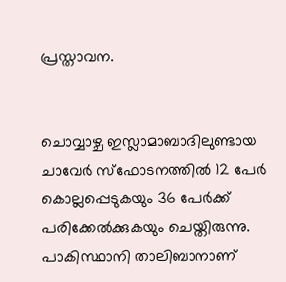പ്രസ്താവന.


ചൊവ്വാഴ്ച ഇസ്ലാമാബാദിലുണ്ടായ ചാവേര്‍ സ്‌ഫോടനത്തില്‍ 12 പേര്‍ കൊല്ലപ്പെടുകയും 36 പേര്‍ക്ക് പരിക്കേല്‍ക്കുകയും ചെയ്തിരുന്നു. പാകിസ്ഥാനി താലിബാനാണ്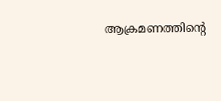ആക്രമണത്തിന്റെ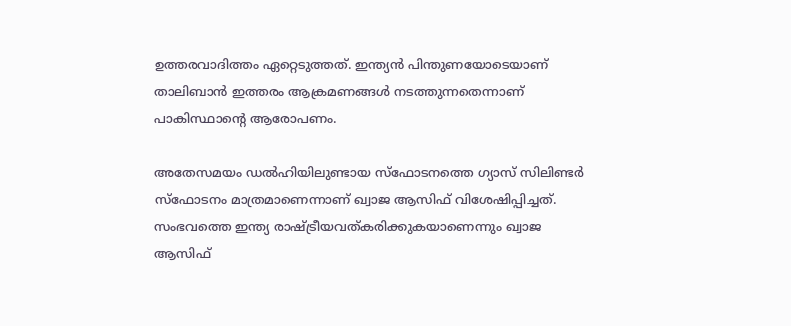ഉത്തരവാദിത്തം ഏറ്റെടുത്തത്. ഇന്ത്യന്‍ പിന്തുണയോടെയാണ് താലിബാന്‍ ഇത്തരം ആക്രമണങ്ങള്‍ നടത്തുന്നതെന്നാണ് പാകിസ്ഥാന്റെ ആരോപണം.

അതേസമയം ഡല്‍ഹിയിലുണ്ടായ സ്‌ഫോടനത്തെ ഗ്യാസ് സിലിണ്ടര്‍ സ്‌ഫോടനം മാത്രമാണെന്നാണ് ഖ്വാജ ആസിഫ് വിശേഷിപ്പിച്ചത്. സംഭവത്തെ ഇന്ത്യ രാഷ്ട്രീയവത്കരിക്കുകയാണെന്നും ഖ്വാജ ആസിഫ്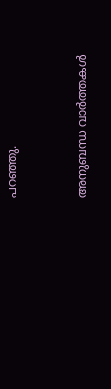പറഞ്ഞു.


അനുബന്ധ വാര്‍ത്തകള്‍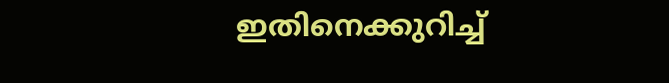ഇതിനെക്കുറിച്ച്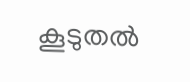കൂടുതല്‍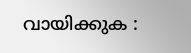വായിക്കുക :